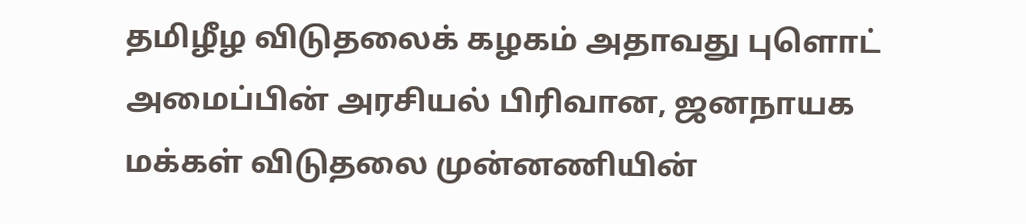தமிழீழ விடுதலைக் கழகம் அதாவது புளொட் அமைப்பின் அரசியல் பிரிவான, ஜனநாயக மக்கள் விடுதலை முன்னணியின்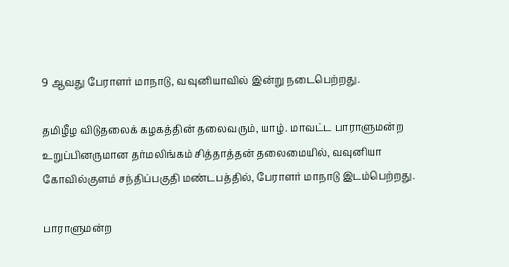9 ஆவது பேராளர் மாநாடு, வவுனியாவில் இன்று நடைபெற்றது.

தமிழீழ விடுதலைக் கழகத்தின் தலைவரும், யாழ். மாவட்ட பாராளுமன்ற உறுப்பினருமான தர்மலிங்கம் சித்தாத்தன் தலைமையில், வவுனியா கோவில்குளம் சந்திப்பகுதி மண்டபத்தில், பேராளர் மாநாடு இடம்பெற்றது.

பாராளுமன்ற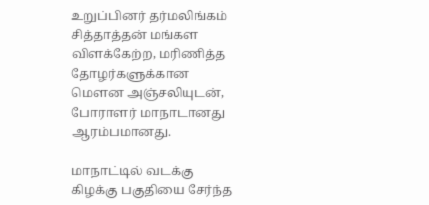உறுப்பினர் தர்மலிங்கம் சித்தாத்தன் மங்கள விளக்கேற்ற, மரிணித்த தோழர்களுக்கான மௌன அஞ்சலியுடன், போராளர் மாநாடானது ஆரம்பமானது.

மாநாட்டில் வடக்கு கிழக்கு பகுதியை சேர்ந்த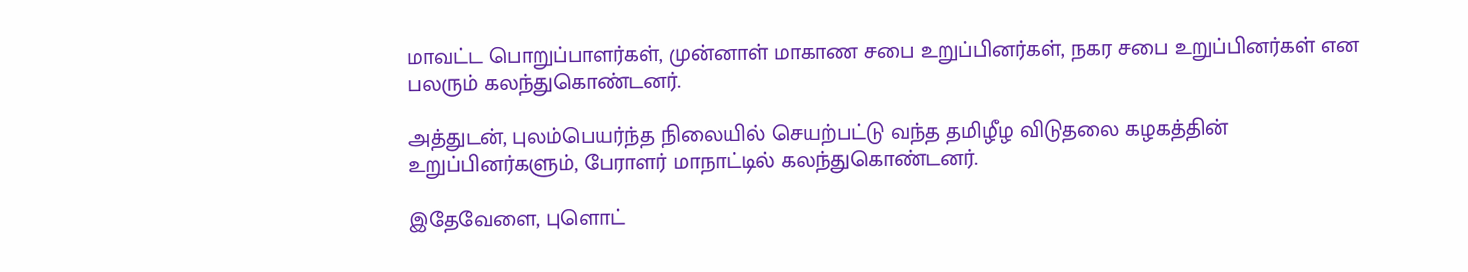மாவட்ட பொறுப்பாளர்கள், முன்னாள் மாகாண சபை உறுப்பினர்கள், நகர சபை உறுப்பினர்கள் என பலரும் கலந்துகொண்டனர்.

அத்துடன், புலம்பெயர்ந்த நிலையில் செயற்பட்டு வந்த தமிழீழ விடுதலை கழகத்தின் உறுப்பினர்களும், பேராளர் மாநாட்டில் கலந்துகொண்டனர்.

இதேவேளை, புளொட்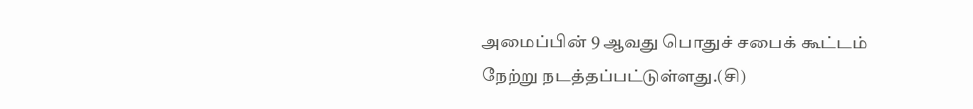அமைப்பின் 9 ஆவது பொதுச் சபைக் கூட்டம் நேற்று நடத்தப்பட்டுள்ளது.(சி)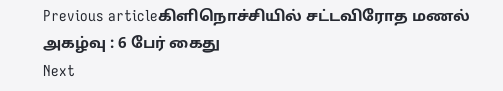Previous articleகிளிநொச்சியில் சட்டவிரோத மணல் அகழ்வு : 6 பேர் கைது
Next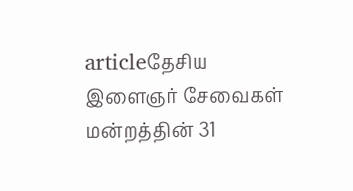articleதேசிய இளைஞர் சேவைகள் மன்றத்தின் 31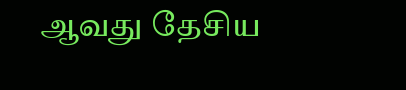ஆவது தேசிய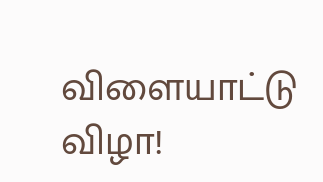விளையாட்டு விழா!